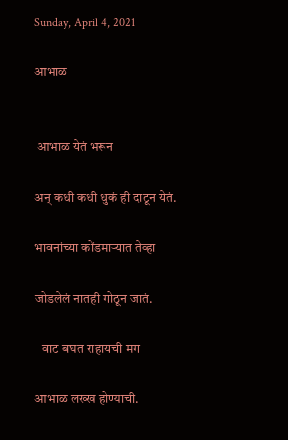Sunday, April 4, 2021

आभाळ


 आभाळ येतं भरून

अन् कधी कधी धुकं ही दाटून येतं.

भावनांच्या कोंडमाऱ्यात तेव्हा

जोडलेलं नातही गोठून जातं.

   वाट बघत राहायची मग

आभाळ लख्ख होण्याची.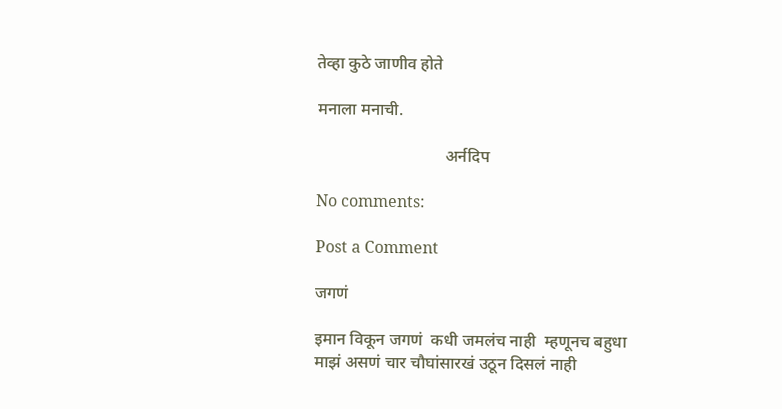तेव्हा कुठे जाणीव होते

मनाला मनाची.

                               अर्नदिप

No comments:

Post a Comment

जगणं

इमान विकून जगणं  कधी जमलंच नाही  म्हणूनच बहुधा माझं असणं चार चौघांसारखं उठून दिसलं नाही